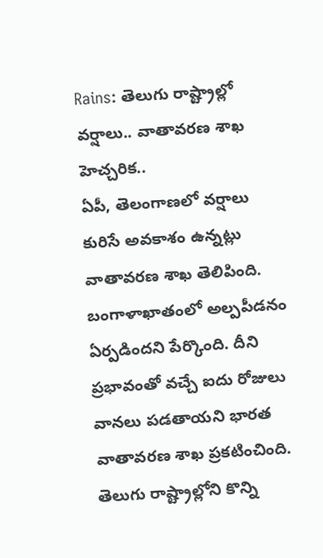Rains: తెలుగు రాష్ట్రాల్లో వర్షాలు.. వాతావరణ శాఖ హెచ్చరిక..
ఏపీ, తెలంగాణలో వర్షాలు కురిసే అవకాశం ఉన్నట్లు వాతావరణ శాఖ తెలిపింది. బంగాళాఖాతంలో అల్పపీడనం ఏర్పడిందని పేర్కొంది. దీని ప్రభావంతో వచ్చే ఐదు రోజులు వానలు పడతాయని భారత వాతావరణ శాఖ ప్రకటించింది. తెలుగు రాష్ట్రాల్లోని కొన్ని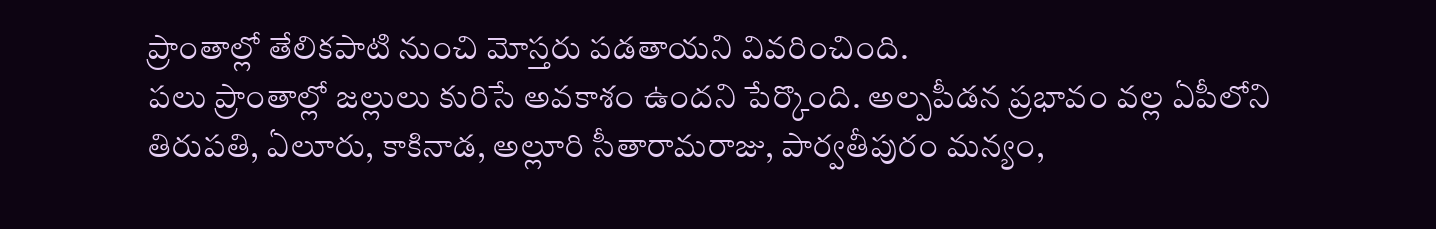ప్రాంతాల్లో తేలికపాటి నుంచి మోస్తరు పడతాయని వివరించింది.
పలు ప్రాంతాల్లో జల్లులు కురిసే అవకాశం ఉందని పేర్కొంది. అల్పపీడన ప్రభావం వల్ల ఏపీలోని తిరుపతి, ఏలూరు, కాకినాడ, అల్లూరి సీతారామరాజు, పార్వతీపురం మన్యం,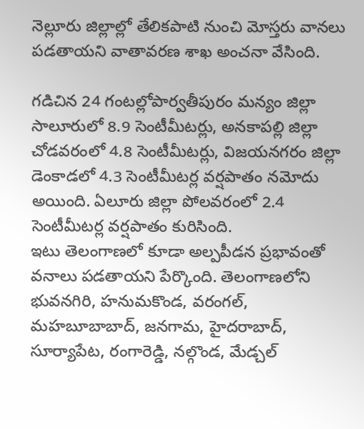నెల్లూరు జిల్లాల్లో తేలికపాటి నుంచి మోస్తరు వానలు పడతాయని వాతావరణ శాఖ అంచనా వేసింది.

గడిచిన 24 గంటల్లోపార్వతీపురం మన్యం జిల్లా సాలూరులో 8.9 సెంటీమీటర్లు, అనకాపల్లి జిల్లా చోడవరంలో 4.8 సెంటీమీటర్లు, విజయనగరం జిల్లా డెంకాడలో 4.3 సెంటీమీటర్ల వర్షపాతం నమోదు అయింది. ఏలూరు జిల్లా పోలవరంలో 2.4 సెంటీమీటర్ల వర్షపాతం కురిసింది.
ఇటు తెలంగాణలో కూడా అల్పపీడన ప్రభావంతో వనాలు పడతాయని పేర్కొంది. తెలంగాణలోని భువనగిరి, హనుమకొండ, వరంగల్, మహబూబాబాద్, జనగామ, హైదరాబాద్, సూర్యాపేట, రంగారెడ్డి, నల్గొండ, మేడ్చల్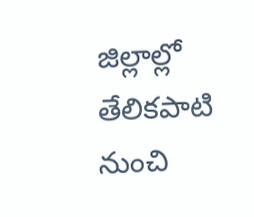జిల్లాల్లో తేలికపాటి నుంచి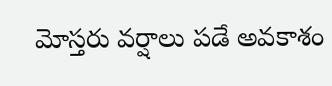మోస్తరు వర్షాలు పడే అవకాశం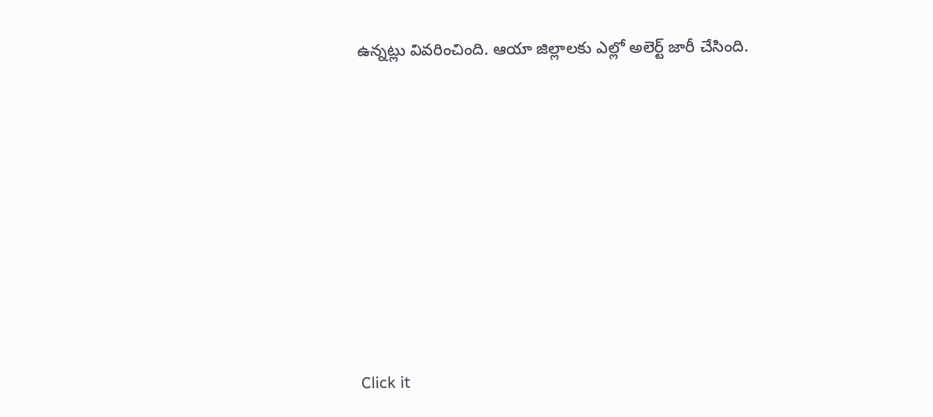ఉన్నట్లు వివరించింది. ఆయా జిల్లాలకు ఎల్లో అలెర్ట్ జారీ చేసింది.












Click it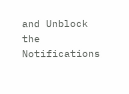and Unblock the Notifications